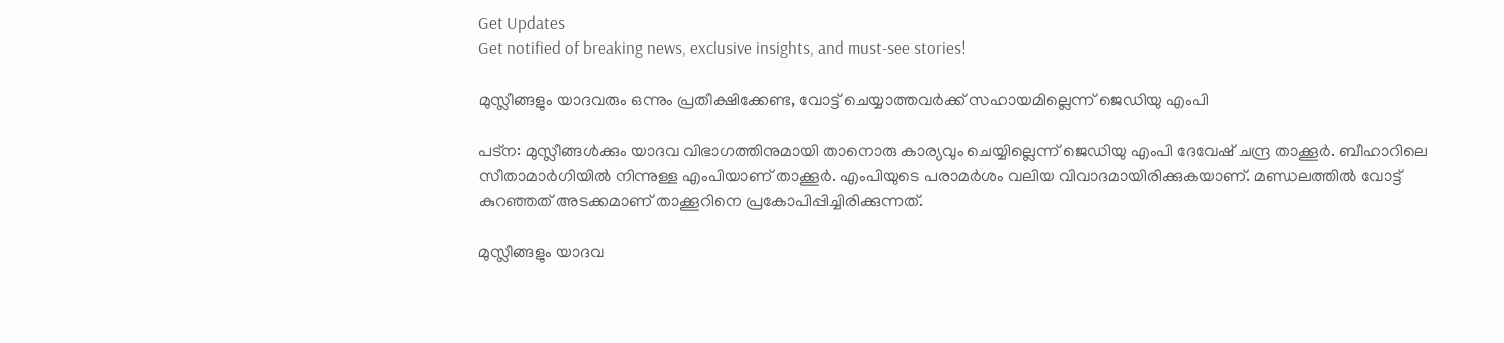Get Updates
Get notified of breaking news, exclusive insights, and must-see stories!

മുസ്ലീങ്ങളും യാദവരും ഒന്നും പ്രതീക്ഷിക്കേണ്ട, വോട്ട് ചെയ്യാത്തവര്‍ക്ക് സഹായമില്ലെന്ന് ജെഡിയു എംപി

പട്‌ന: മുസ്ലീങ്ങള്‍ക്കും യാദവ വിഭാഗത്തിനുമായി താനൊരു കാര്യവും ചെയ്യില്ലെന്ന് ജെഡിയു എംപി ദേവേഷ് ചന്ദ്ര താക്കൂര്‍. ബീഹാറിലെ സീതാമാര്‍ഗിയില്‍ നിന്നുള്ള എംപിയാണ് താക്കൂര്‍. എംപിയുടെ പരാമര്‍ശം വലിയ വിവാദമായിരിക്കുകയാണ്. മണ്ഡലത്തില്‍ വോട്ട് കുറഞ്ഞത് അടക്കമാണ് താക്കൂറിനെ പ്രകോപിപ്പിച്ചിരിക്കുന്നത്.

മുസ്ലീങ്ങളും യാദവ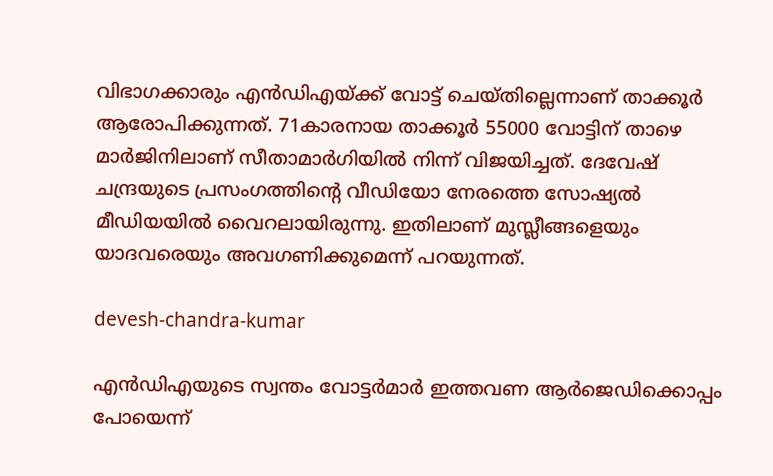വിഭാഗക്കാരും എന്‍ഡിഎയ്ക്ക് വോട്ട് ചെയ്തില്ലെന്നാണ് താക്കൂര്‍ ആരോപിക്കുന്നത്. 71കാരനായ താക്കൂര്‍ 55000 വോട്ടിന് താഴെ മാര്‍ജിനിലാണ് സീതാമാര്‍ഗിയില്‍ നിന്ന് വിജയിച്ചത്. ദേവേഷ് ചന്ദ്രയുടെ പ്രസംഗത്തിന്റെ വീഡിയോ നേരത്തെ സോഷ്യല്‍ മീഡിയയില്‍ വൈറലായിരുന്നു. ഇതിലാണ് മുസ്ലീങ്ങളെയും യാദവരെയും അവഗണിക്കുമെന്ന് പറയുന്നത്.

devesh-chandra-kumar

എന്‍ഡിഎയുടെ സ്വന്തം വോട്ടര്‍മാര്‍ ഇത്തവണ ആര്‍ജെഡിക്കൊപ്പം പോയെന്ന്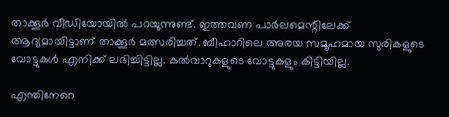താക്കൂര്‍ വീഡിയോയില്‍ പറയുന്നുണ്ട്. ഇത്തവണ പാര്‍ലമെന്റിലേക്ക് ആദ്യമായിട്ടാണ് താക്കൂര്‍ മത്സരിച്ചത്. ബീഹാറിലെ അരയ സമൂഹമായ സുരികളുടെ വോട്ടുകള്‍ എനിക്ക് ലഭിച്ചിട്ടില്ല. കല്‍വാറുകളുടെ വോട്ടുകളും കിട്ടിയില്ല.

എന്തിനേറെ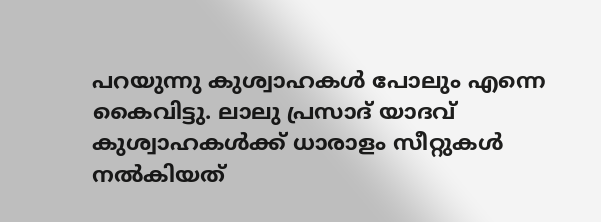പറയുന്നു കുശ്വാഹകള്‍ പോലും എന്നെ കൈവിട്ടു. ലാലു പ്രസാദ് യാദവ് കുശ്വാഹകള്‍ക്ക് ധാരാളം സീറ്റുകള്‍ നല്‍കിയത്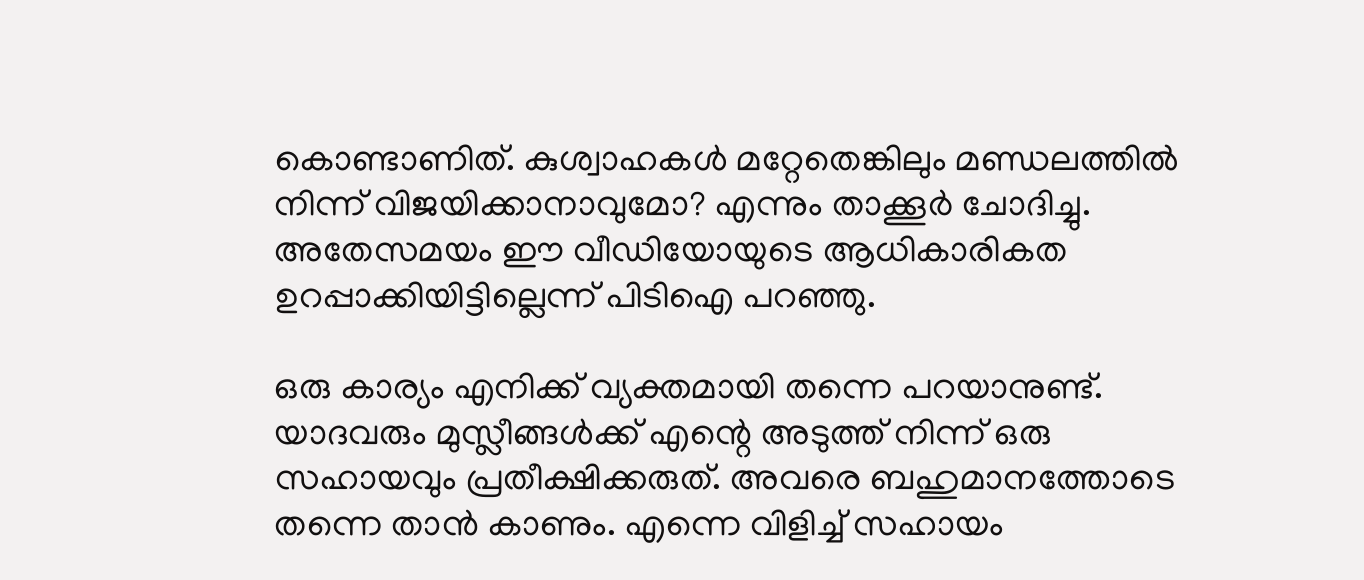കൊണ്ടാണിത്. കുശ്വാഹകള്‍ മറ്റേതെങ്കിലും മണ്ഡലത്തില്‍ നിന്ന് വിജയിക്കാനാവുമോ? എന്നും താക്കൂര്‍ ചോദിച്ചു. അതേസമയം ഈ വീഡിയോയുടെ ആധികാരികത ഉറപ്പാക്കിയിട്ടില്ലെന്ന് പിടിഐ പറഞ്ഞു.

ഒരു കാര്യം എനിക്ക് വ്യക്തമായി തന്നെ പറയാനുണ്ട്. യാദവരും മുസ്ലീങ്ങള്‍ക്ക് എന്റെ അടുത്ത് നിന്ന് ഒരു സഹായവും പ്രതീക്ഷിക്കരുത്. അവരെ ബഹുമാനത്തോടെ തന്നെ താന്‍ കാണും. എന്നെ വിളിച്ച് സഹായം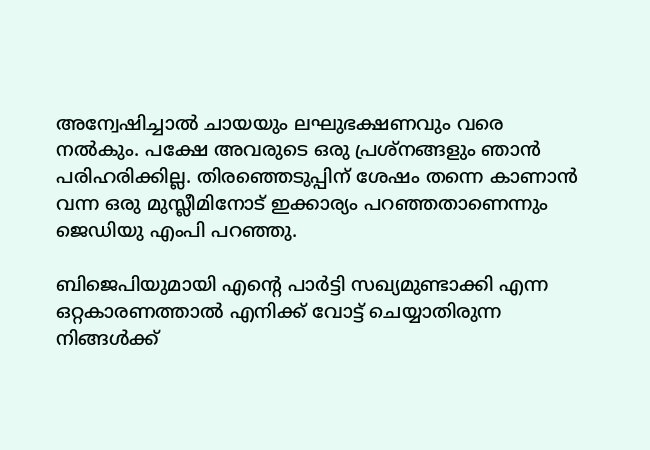അന്വേഷിച്ചാല്‍ ചായയും ലഘുഭക്ഷണവും വരെ നല്‍കും. പക്ഷേ അവരുടെ ഒരു പ്രശ്‌നങ്ങളും ഞാന്‍ പരിഹരിക്കില്ല. തിരഞ്ഞെടുപ്പിന് ശേഷം തന്നെ കാണാന്‍ വന്ന ഒരു മുസ്ലീമിനോട് ഇക്കാര്യം പറഞ്ഞതാണെന്നും ജെഡിയു എംപി പറഞ്ഞു.

ബിജെപിയുമായി എന്റെ പാര്‍ട്ടി സഖ്യമുണ്ടാക്കി എന്ന ഒറ്റകാരണത്താല്‍ എനിക്ക് വോട്ട് ചെയ്യാതിരുന്ന നിങ്ങള്‍ക്ക്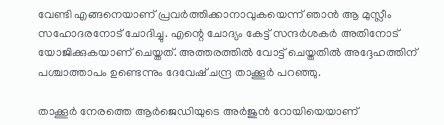വേണ്ടി എങ്ങനെയാണ് പ്രവര്‍ത്തിക്കാനാവുകയെന്ന് ഞാന്‍ ആ മുസ്ലീം സഹോദരനോട് ചോദിച്ചു. എന്റെ ചോദ്യം കേട്ട് സന്ദര്‍ശകര്‍ അതിനോട് യോജിക്കുകയാണ് ചെയ്തത്. അത്തരത്തില്‍ വോട്ട് ചെയ്തതില്‍ അദ്ദേഹത്തിന് പശ്ചാത്താപം ഉണ്ടെന്നും ദേവേഷ് ചന്ദ്ര താക്കൂര്‍ പറഞ്ഞു.

താക്കൂര്‍ നേരത്തെ ആര്‍ജെഡിയുടെ അര്‍ജുന്‍ റോയിയെയാണ്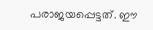പരാജയപ്പെട്ടത്. ഈ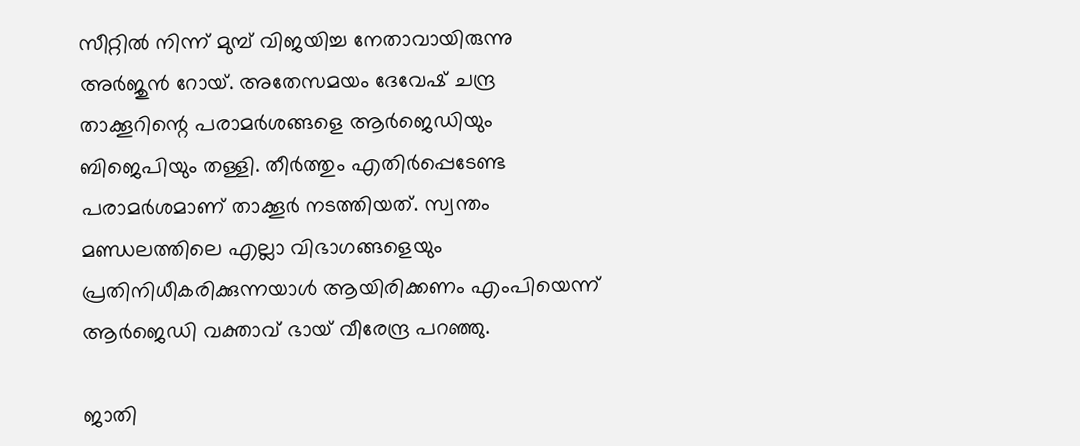സീറ്റില്‍ നിന്ന് മുമ്പ് വിജയിച്ച നേതാവായിരുന്നു അര്‍ജുന്‍ റോയ്. അതേസമയം ദേവേഷ് ചന്ദ്ര താക്കൂറിന്റെ പരാമര്‍ശങ്ങളെ ആര്‍ജെഡിയും ബിജെപിയും തള്ളി. തീര്‍ത്തും എതിര്‍പ്പെടേണ്ട പരാമര്‍ശമാണ് താക്കൂര്‍ നടത്തിയത്. സ്വന്തം മണ്ഡലത്തിലെ എല്ലാ വിഭാഗങ്ങളെയും പ്രതിനിധീകരിക്കുന്നയാള്‍ ആയിരിക്കണം എംപിയെന്ന് ആര്‍ജെഡി വക്താവ് ഭായ് വീരേന്ദ്ര പറഞ്ഞു.

ജാതി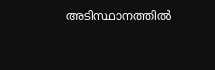അടിസ്ഥാനത്തില്‍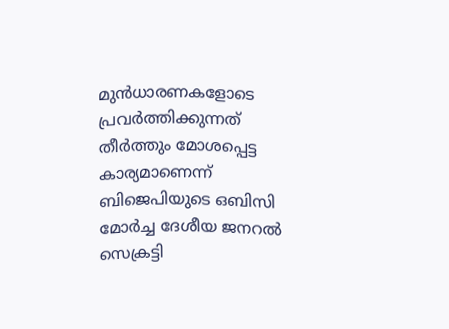മുന്‍ധാരണകളോടെ പ്രവര്‍ത്തിക്കുന്നത് തീര്‍ത്തും മോശപ്പെട്ട കാര്യമാണെന്ന് ബിജെപിയുടെ ഒബിസി മോര്‍ച്ച ദേശീയ ജനറല്‍ സെക്രട്ടി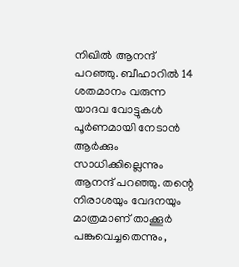നിഖില്‍ ആനന്ദ് പറഞ്ഞു. ബീഹാറില്‍ 14 ശതമാനം വരുന്ന യാദവ വോട്ടുകള്‍ പൂര്‍ണമായി നേടാന്‍ ആര്‍ക്കും സാധിക്കില്ലെന്നും ആനന്ദ് പറഞ്ഞു. തന്റെ നിരാശയും വേദനയും മാത്രമാണ് താക്കൂര്‍ പങ്കുവെച്ചതെന്നും,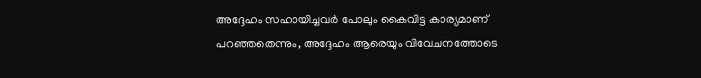അദ്ദേഹം സഹായിച്ചവര്‍ പോലും കൈവിട്ട കാര്യമാണ് പറഞ്ഞതെന്നും, അദ്ദേഹം ആരെയും വിവേചനത്തോടെ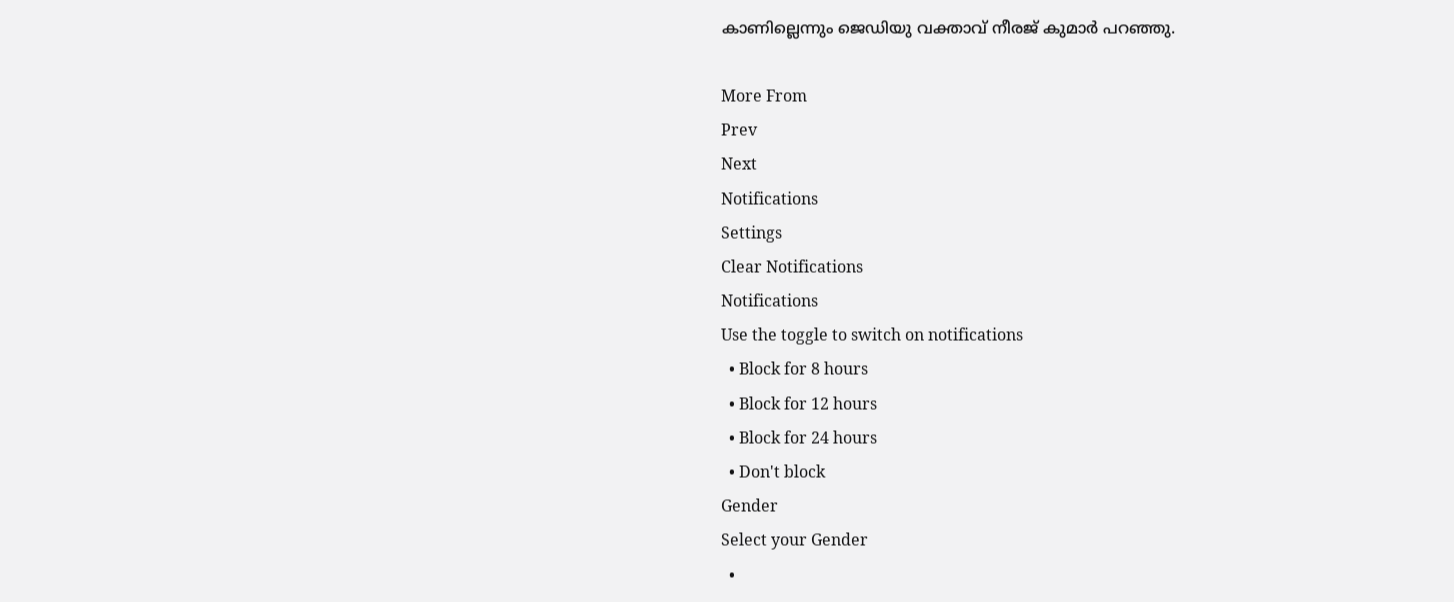കാണില്ലെന്നും ജെഡിയു വക്താവ് നീരജ് കുമാര്‍ പറഞ്ഞു.

More From
Prev
Next
Notifications
Settings
Clear Notifications
Notifications
Use the toggle to switch on notifications
  • Block for 8 hours
  • Block for 12 hours
  • Block for 24 hours
  • Don't block
Gender
Select your Gender
  •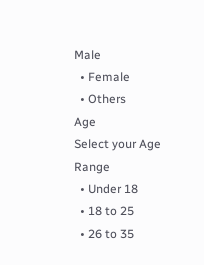Male
  • Female
  • Others
Age
Select your Age Range
  • Under 18
  • 18 to 25
  • 26 to 35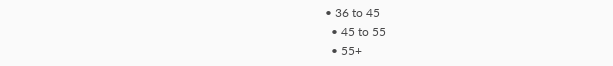• 36 to 45
  • 45 to 55
  • 55+